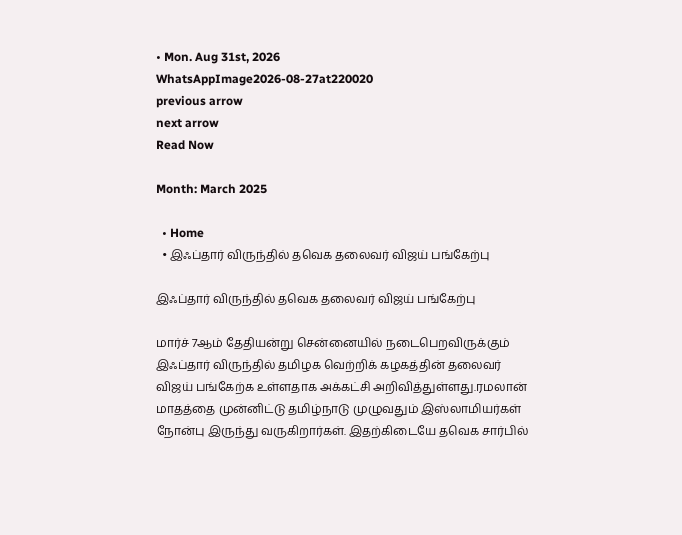• Mon. Aug 31st, 2026
WhatsAppImage2026-08-27at220020
previous arrow
next arrow
Read Now

Month: March 2025

  • Home
  • இஃப்தார் விருந்தில் தவெக தலைவர் விஜய் பங்கேற்பு

இஃப்தார் விருந்தில் தவெக தலைவர் விஜய் பங்கேற்பு

மார்ச் 7ஆம் தேதியன்று சென்னையில் நடைபெறவிருக்கும் இஃப்தார் விருந்தில் தமிழக வெற்றிக் கழகத்தின் தலைவர் விஜய் பங்கேற்க உள்ளதாக அக்கட்சி அறிவித்துள்ளது.ரமலான் மாதத்தை முன்னிட்டு தமிழ்நாடு முழுவதும் இஸ்லாமியர்கள் நோன்பு இருந்து வருகிறார்கள். இதற்கிடையே தவெக சார்பில்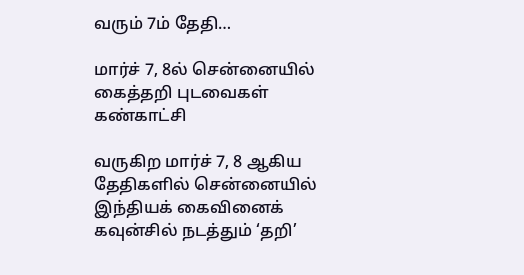வரும் 7ம் தேதி…

மார்ச் 7, 8ல் சென்னையில் கைத்தறி புடவைகள் கண்காட்சி

வருகிற மார்ச் 7, 8 ஆகிய தேதிகளில் சென்னையில் இந்தியக் கைவினைக் கவுன்சில் நடத்தும் ‘தறி’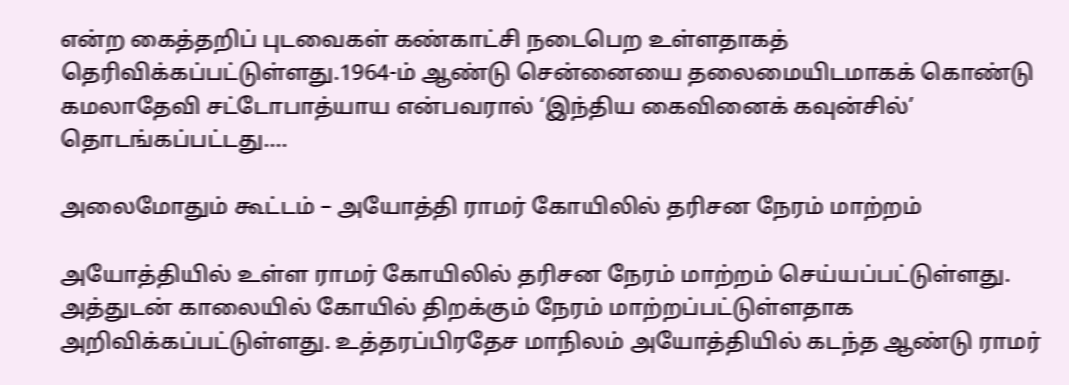என்ற கைத்தறிப் புடவைகள் கண்காட்சி நடைபெற உள்ளதாகத் தெரிவிக்கப்பட்டுள்ளது.1964-ம் ஆண்டு சென்னையை தலைமையிடமாகக் கொண்டு கமலாதேவி சட்டோபாத்யாய என்பவரால் ‘இந்திய கைவினைக் கவுன்சில்’ தொடங்கப்பட்டது.…

அலைமோதும் கூட்டம் – அயோத்தி ராமர் கோயிலில் தரிசன நேரம் மாற்றம்

அயோத்தியில் உள்ள ராமர் கோயிலில் தரிசன நேரம் மாற்றம் செய்யப்பட்டுள்ளது. அத்துடன் காலையில் கோயில் திறக்கும் நேரம் மாற்றப்பட்டுள்ளதாக அறிவிக்கப்பட்டுள்ளது. உத்தரப்பிரதேச மாநிலம் அயோத்தியில் கடந்த ஆண்டு ராமர்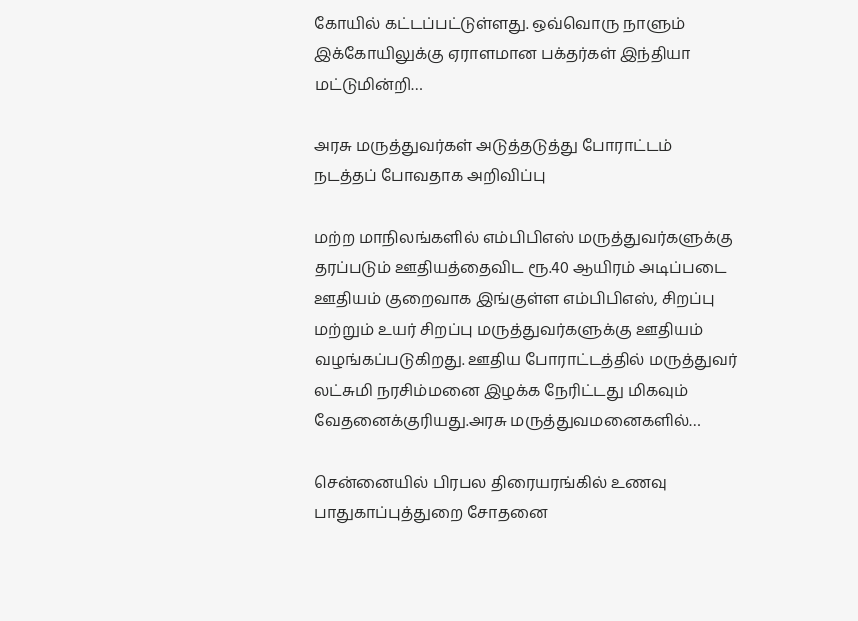கோயில் கட்டப்பட்டுள்ளது. ஒவ்வொரு நாளும் இக்கோயிலுக்கு ஏராளமான பக்தர்கள் இந்தியா மட்டுமின்றி…

அரசு மருத்துவர்கள் அடுத்தடுத்து போராட்டம் நடத்தப் போவதாக அறிவிப்பு

மற்ற மாநிலங்களில் எம்பிபிஎஸ் மருத்துவர்களுக்கு தரப்படும் ஊதியத்தைவிட ரூ.40 ஆயிரம் அடிப்படை ஊதியம் குறைவாக இங்குள்ள எம்பிபிஎஸ், சிறப்பு மற்றும் உயர் சிறப்பு மருத்துவர்களுக்கு ஊதியம் வழங்கப்படுகிறது. ஊதிய போராட்டத்தில் மருத்துவர் லட்சுமி நரசிம்மனை இழக்க நேரிட்டது மிகவும் வேதனைக்குரியது.அரசு மருத்துவமனைகளில்…

சென்னையில் பிரபல திரையரங்கில் உணவு பாதுகாப்புத்துறை சோதனை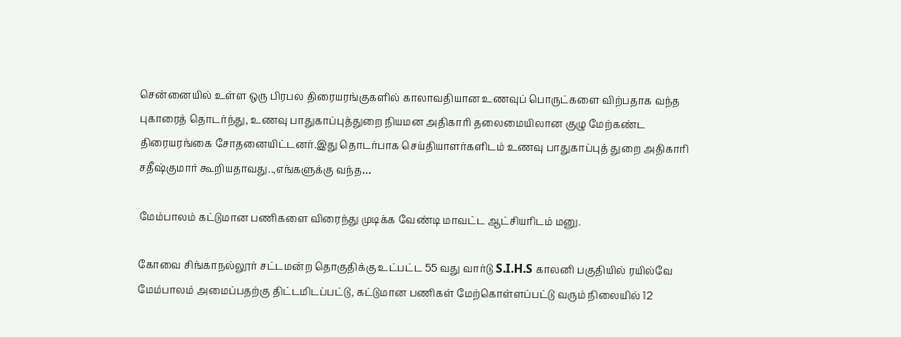சென்னையில் உள்ள ஒரு பிரபல திரையரங்குகளில் காலாவதியான உணவுப் பொருட்களை விற்பதாக வந்த புகாரைத் தொடர்ந்து, உணவு பாதுகாப்புத்துறை நியமன அதிகாரி தலைமையிலான குழு மேற்கண்ட திரையரங்கை சோதனையிட்டனர்.இது தொடர்பாக செய்தியாளர்களிடம் உணவு பாதுகாப்புத் துறை அதிகாரி சதீஷ்குமார் கூறியதாவது..,எங்களுக்கு வந்த…

மேம்பாலம் கட்டுமான பணிகளை விரைந்து முடிக்க வேண்டி மாவட்ட ஆட்சியரிடம் மனு.

கோவை சிங்காநல்லூர் சட்டமன்ற தொகுதிக்கு உட்பட்ட 55 வது வார்டு S.I.H.S காலனி பகுதியில் ரயில்வே மேம்பாலம் அமைப்பதற்கு திட்டமிடப்பட்டு, கட்டுமான பணிகள் மேற்கொள்ளப்பட்டு வரும் நிலையில் 12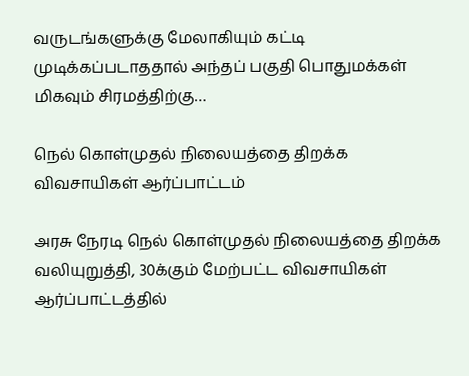வருடங்களுக்கு மேலாகியும் கட்டி முடிக்கப்படாததால் அந்தப் பகுதி பொதுமக்கள் மிகவும் சிரமத்திற்கு…

நெல் கொள்முதல் நிலையத்தை திறக்க விவசாயிகள் ஆர்ப்பாட்டம்

அரசு நேரடி நெல் கொள்முதல் நிலையத்தை திறக்க வலியுறுத்தி, 30க்கும் மேற்பட்ட விவசாயிகள் ஆர்ப்பாட்டத்தில்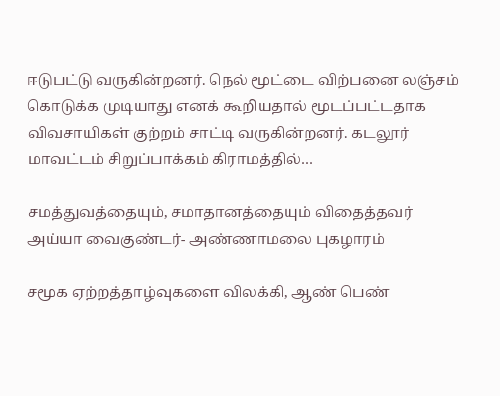ஈடுபட்டு வருகின்றனர். நெல் மூட்டை விற்பனை லஞ்சம் கொடுக்க முடியாது எனக் கூறியதால் மூடப்பட்டதாக விவசாயிகள் குற்றம் சாட்டி வருகின்றனர். கடலூர் மாவட்டம் சிறுப்பாக்கம் கிராமத்தில்…

சமத்துவத்தையும், சமாதானத்தையும் விதைத்தவர் அய்யா வைகுண்டர்- அண்ணாமலை புகழாரம்

சமூக ஏற்றத்தாழ்வுகளை விலக்கி, ஆண் பெண்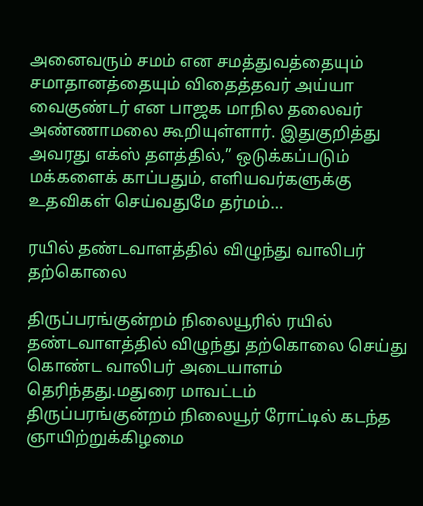அனைவரும் சமம் என சமத்துவத்தையும் சமாதானத்தையும் விதைத்தவர் அய்யா வைகுண்டர் என பாஜக மாநில தலைவர் அண்ணாமலை கூறியுள்ளார். இதுகுறித்து அவரது எக்ஸ் தளத்தில்,” ஒடுக்கப்படும் மக்களைக் காப்பதும், எளியவர்களுக்கு உதவிகள் செய்வதுமே தர்மம்…

ரயில் தண்டவாளத்தில் விழுந்து வாலிபர் தற்கொலை

திருப்பரங்குன்றம் நிலையூரில் ரயில் தண்டவாளத்தில் விழுந்து தற்கொலை செய்து கொண்ட வாலிபர் அடையாளம் தெரிந்தது.மதுரை மாவட்டம் திருப்பரங்குன்றம் நிலையூர் ரோட்டில் கடந்த ஞாயிற்றுக்கிழமை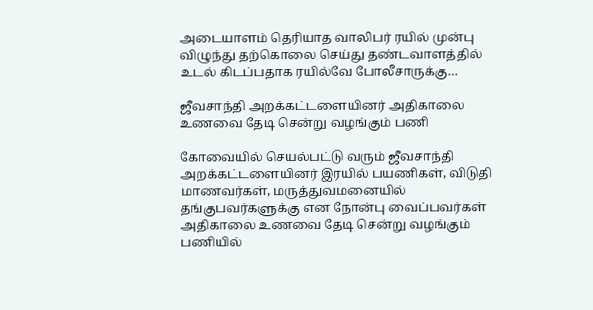அடையாளம் தெரியாத வாலிபர் ரயில் முன்பு விழுந்து தற்கொலை செய்து தண்டவாளத்தில் உடல் கிடப்பதாக ரயில்வே போலீசாருக்கு…

ஜீவசாந்தி அறக்கட்டளையினர் அதிகாலை உணவை தேடி சென்று வழங்கும் பணி

கோவையில் செயல்பட்டு வரும் ஜீவசாந்தி அறக்கட்டளையினர் இரயில் பயணிகள், விடுதி மாணவர்கள், மருத்துவமனையில் தங்குபவர்களுக்கு என நோன்பு வைப்பவர்கள் அதிகாலை உணவை தேடி சென்று வழங்கும் பணியில்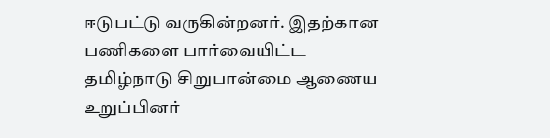ஈடுபட்டு வருகின்றனர். இதற்கான பணிகளை பார்வையிட்ட தமிழ்நாடு சிறுபான்மை ஆணைய உறுப்பினர்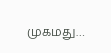முகமது…